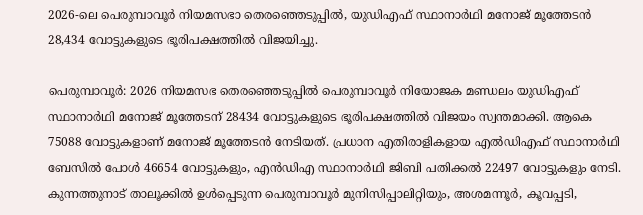2026-ലെ പെരുമ്പാവൂർ നിയമസഭാ തെരഞ്ഞെടുപ്പിൽ, യുഡിഎഫ് സ്ഥാനാർഥി മനോജ് മൂത്തേടൻ 28,434 വോട്ടുകളുടെ ഭൂരിപക്ഷത്തിൽ വിജയിച്ചു.

പെരുമ്പാവൂർ: 2026 നിയമസഭ തെരഞ്ഞെടുപ്പില്‍ പെരുമ്പാവൂർ നിയോജക മണ്ഡലം യുഡിഎഫ് സ്ഥാനാര്‍ഥി മനോജ് മൂത്തേടന് 28434 വോട്ടുകളുടെ ഭൂരിപക്ഷത്തിൽ വിജയം സ്വന്തമാക്കി. ആകെ 75088 വോട്ടുകളാണ് മനോജ് മൂത്തേടൻ നേടിയത്. പ്രധാന എതിരാളികളായ എൽഡിഎഫ് സ്ഥാനാര്‍ഥി ബേസിൽ പോൾ 46654 വോട്ടുകളും, എൻഡിഎ സ്ഥാനാര്‍ഥി ജിബി പതിക്കൽ 22497 വോട്ടുകളും നേടി. കുന്നത്തുനാട് താലൂക്കിൽ ഉൾപ്പെടുന്ന പെരുമ്പാവൂർ മുനിസിപ്പാലിറ്റിയും, അശമന്നൂർ, കൂവപ്പടി,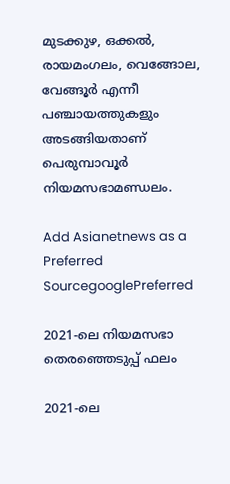മുടക്കുഴ, ഒക്കൽ, രായമംഗലം, വെങ്ങോല, വേങ്ങൂർ എന്നീ പഞ്ചായത്തുകളും അടങ്ങിയതാണ് പെരുമ്പാവൂർ നിയമസഭാമണ്ഡലം.

Add Asianetnews as a Preferred SourcegooglePreferred

2021-ലെ നിയമസഭാ തെരഞ്ഞെടുപ്പ് ഫലം

2021-ലെ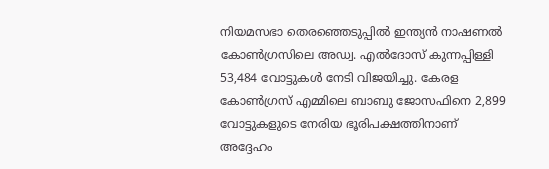നിയമസഭാ തെരഞ്ഞെടുപ്പിൽ ഇന്ത്യൻ നാഷണൽ കോൺഗ്രസിലെ അഡ്വ. എൽദോസ് കുന്നപ്പിള്ളി 53,484 വോട്ടുകൾ നേടി വിജയിച്ചു. കേരള കോൺഗ്രസ് എമ്മിലെ ബാബു ജോസഫിനെ 2,899 വോട്ടുകളുടെ നേരിയ ഭൂരിപക്ഷത്തിനാണ് അദ്ദേഹം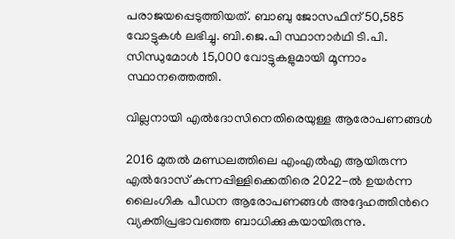പരാജയപ്പെടുത്തിയത്. ബാബു ജോസഫിന് 50,585 വോട്ടുകൾ ലഭിച്ചു. ബി.ജെ.പി സ്ഥാനാർഥി ടി.പി. സിന്ധുമോൾ 15,000 വോട്ടുകളുമായി മൂന്നാം സ്ഥാനത്തെത്തി.

വില്ലനായി എൽദോസിനെതിരെയുള്ള ആരോപണങ്ങള്‍

2016 മുതല്‍ മണ്ഡലത്തിലെ എംഎല്‍എ ആയിരുന്ന എൽദോസ് കുന്നപ്പിള്ളിക്കെതിരെ 2022-ൽ ഉയർന്ന ലൈംഗിക പീഡന ആരോപണങ്ങൾ അദ്ദേഹത്തിന്‍റെ വ്യക്തിപ്രഭാവത്തെ ബാധിക്കുകയായിരുന്നു.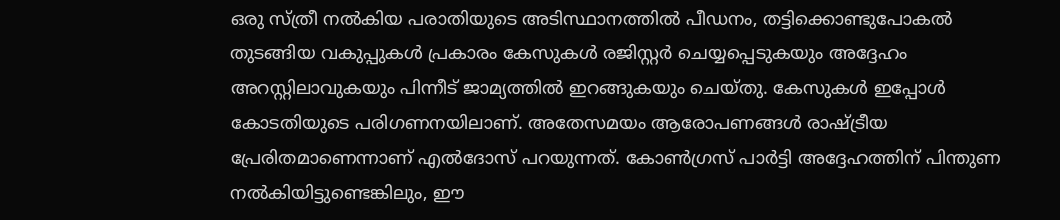ഒരു സ്ത്രീ നൽകിയ പരാതിയുടെ അടിസ്ഥാനത്തിൽ പീഡനം, തട്ടിക്കൊണ്ടുപോകൽ തുടങ്ങിയ വകുപ്പുകൾ പ്രകാരം കേസുകൾ രജിസ്റ്റർ ചെയ്യപ്പെടുകയും അദ്ദേഹം അറസ്റ്റിലാവുകയും പിന്നീട് ജാമ്യത്തിൽ ഇറങ്ങുകയും ചെയ്തു. കേസുകൾ ഇപ്പോൾ കോടതിയുടെ പരിഗണനയിലാണ്. അതേസമയം ആരോപണങ്ങൾ രാഷ്ട്രീയ പ്രേരിതമാണെന്നാണ് എൽദോസ് പറയുന്നത്. കോൺഗ്രസ് പാർട്ടി അദ്ദേഹത്തിന് പിന്തുണ നൽകിയിട്ടുണ്ടെങ്കിലും, ഈ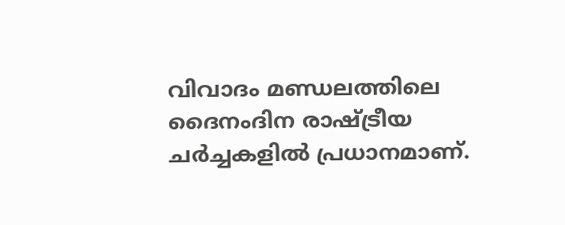വിവാദം മണ്ഡലത്തിലെ ദൈനംദിന രാഷ്ട്രീയ ചർച്ചകളിൽ പ്രധാനമാണ്.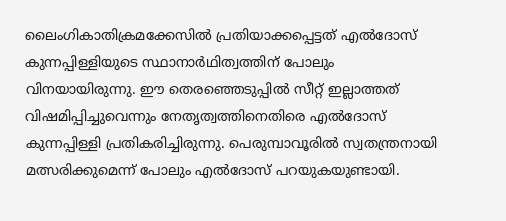ലൈംഗികാതിക്രമക്കേസിൽ പ്രതിയാക്കപ്പെട്ടത് എൽദോസ് കുന്നപ്പിള്ളിയുടെ സ്ഥാനാർഥിത്വത്തിന് പോലും വിനയായിരുന്നു. ഈ തെരഞ്ഞെടുപ്പില്‍ സീറ്റ് ഇല്ലാത്തത് വിഷമിപ്പിച്ചുവെന്നും നേതൃത്വത്തിനെതിരെ എൽദോസ് കുന്നപ്പിള്ളി പ്രതികരിച്ചിരുന്നു. പെരുമ്പാവൂരിൽ സ്വതന്ത്രനായി മത്സരിക്കുമെന്ന് പോലും എൽദോസ് പറയുകയുണ്ടായി.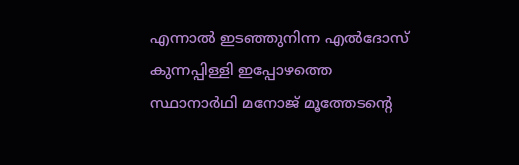എന്നാല്‍ ഇടഞ്ഞുനിന്ന എൽദോസ് കുന്നപ്പിള്ളി ഇപ്പോഴത്തെ സ്ഥാനാര്‍ഥി മനോജ് മൂത്തേടന്‍റെ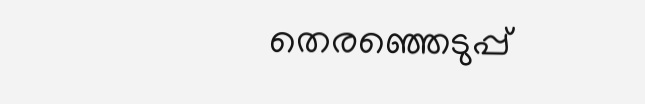തെരഞ്ഞെടുപ്പ്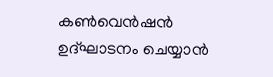കൺവെൻഷൻ ഉദ്ഘാടനം ചെയ്യാന്‍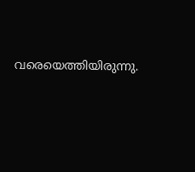വരെയെത്തിയിരുന്നു.